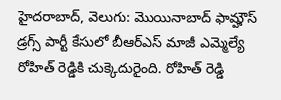హైదరాబాద్, వెలుగు: మొయినాబాద్ ఫామ్హౌస్ డ్రగ్స్ పార్టీ కేసులో బీఆర్ఎస్ మాజీ ఎమ్మెల్యే రోహిత్ రెడ్డికి చుక్కెదురైంది. రోహిత్ రెడ్డి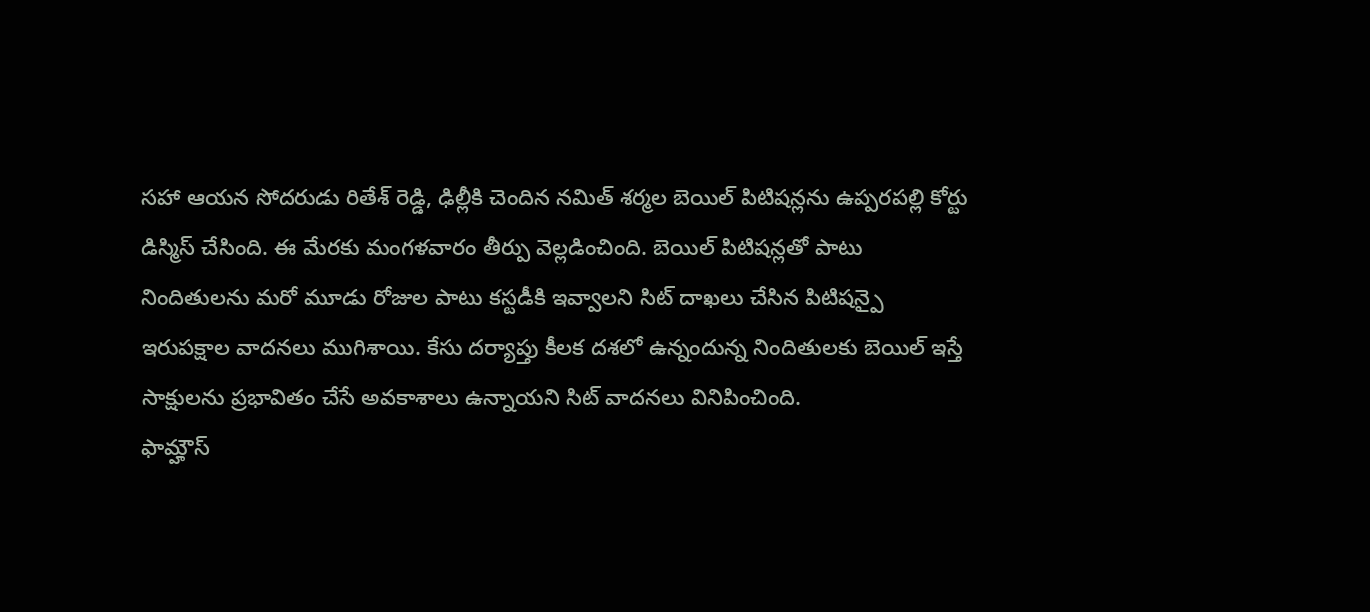సహా ఆయన సోదరుడు రితేశ్ రెడ్డి, ఢిల్లీకి చెందిన నమిత్ శర్మల బెయిల్ పిటిషన్లను ఉప్పరపల్లి కోర్టు డిస్మిస్ చేసింది. ఈ మేరకు మంగళవారం తీర్పు వెల్లడించింది. బెయిల్ పిటిషన్లతో పాటు నిందితులను మరో మూడు రోజుల పాటు కస్టడీకి ఇవ్వాలని సిట్ దాఖలు చేసిన పిటిషన్పై ఇరుపక్షాల వాదనలు ముగిశాయి. కేసు దర్యాప్తు కీలక దశలో ఉన్నందున్న నిందితులకు బెయిల్ ఇస్తే సాక్షులను ప్రభావితం చేసే అవకాశాలు ఉన్నాయని సిట్ వాదనలు వినిపించింది.
ఫామ్హౌస్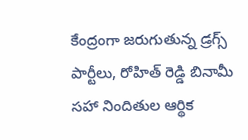కేంద్రంగా జరుగుతున్న డ్రగ్స్ పార్టీలు, రోహిత్ రెడ్డి బినామీ సహా నిందితుల ఆర్థిక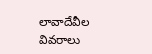లావాదేవీల వివరాలు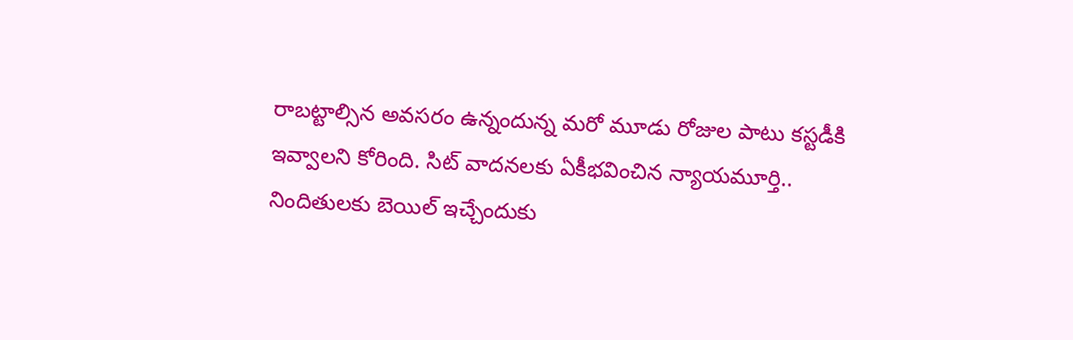రాబట్టాల్సిన అవసరం ఉన్నందున్న మరో మూడు రోజుల పాటు కస్టడీకి ఇవ్వాలని కోరింది. సిట్ వాదనలకు ఏకీభవించిన న్యాయమూర్తి.. నిందితులకు బెయిల్ ఇచ్చేందుకు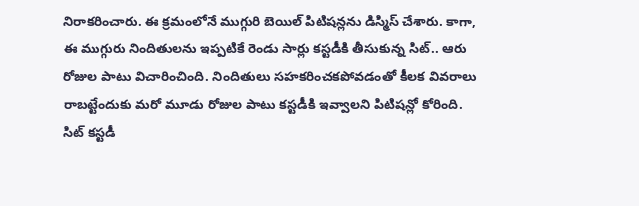నిరాకరించారు. ఈ క్రమంలోనే ముగ్గురి బెయిల్ పిటిషన్లను డిస్మిస్ చేశారు. కాగా, ఈ ముగ్గురు నిందితులను ఇప్పటికే రెండు సార్లు కస్టడీకి తీసుకున్న సిట్.. ఆరు రోజుల పాటు విచారించింది. నిందితులు సహకరించకపోవడంతో కీలక వివరాలు రాబట్టేందుకు మరో మూడు రోజుల పాటు కస్టడీకి ఇవ్వాలని పిటిషన్లో కోరింది. సిట్ కస్టడీ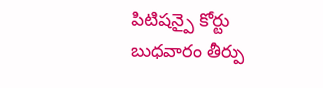పిటిషన్పై కోర్టు బుధవారం తీర్పు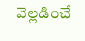వెల్లడించే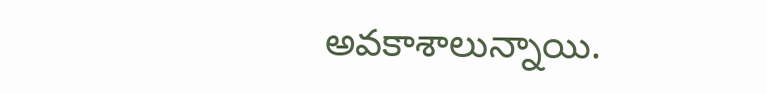అవకాశాలున్నాయి.